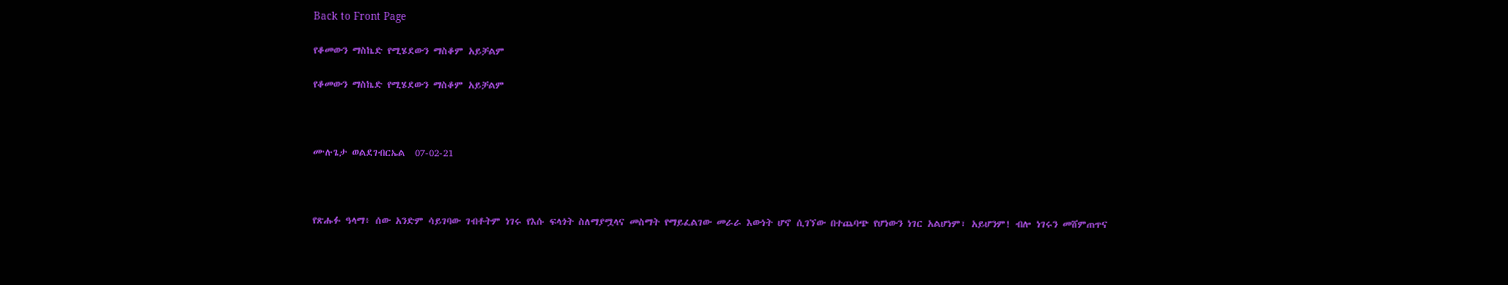Back to Front Page

የቆመውን ማስኬድ የሚሄደውን ማስቆም አይቻልም

የቆመውን ማስኬድ የሚሄደውን ማስቆም አይቻልም



ሙሉጌታ ወልደገብርኤል  07-02-21



የጽሑፉ ዓላማ፥ ሰው አንድም ሳይገባው ገብቶትም ነገሩ የእሱ ፍላጎት ስለማያሟላና መስማት የማይፈልገው መራራ እውነት ሆኖ ሲገኘው በተጨባጭ የሆነውን ነገር አልሆነም፣ አይሆንም! ብሎ ነገሩን መሸምጠጥና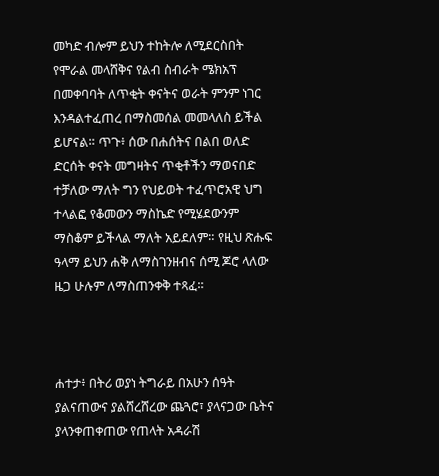መካድ ብሎም ይህን ተከትሎ ለሚደርስበት የሞራል መላሸቅና የልብ ስብራት ሜክአፕ በመቀባባት ለጥቂት ቀናትና ወራት ምንም ነገር እንዳልተፈጠረ በማስመሰል መመላለስ ይችል ይሆናል። ጥጉ፥ ሰው በሐሰትና በልበ ወለድ ድርሰት ቀናት መግዛትና ጥቂቶችን ማወናበድ ተቻለው ማለት ግን የህይወት ተፈጥሮአዊ ህግ ተላልፎ የቆመውን ማስኬድ የሚሄደውንም ማስቆም ይችላል ማለት አይደለም። የዚህ ጽሑፍ ዓላማ ይህን ሐቅ ለማስገንዘብና ሰሚ ጆሮ ላለው ዜጋ ሁሉም ለማስጠንቀቅ ተጻፈ።



ሐተታ፥ በትሪ ወያነ ትግራይ በአሁን ሰዓት ያልናጠውና ያልሸረሸረው ጨጓሮ፣ ያላናጋው ቤትና ያላንቀጠቀጠው የጠላት አዳራሽ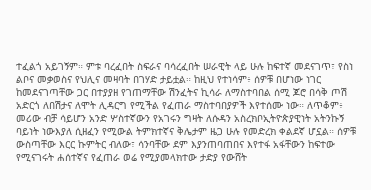ተፈልጎ አይገኝም። ምቱ ባረፈበት ስፍራና ባሳረፈበት ሠራዊት ላይ ሁሉ ከፍተኛ መደናገጥ፣ የስነ ልቦና መቃወስና የህሊና መዛባት በገሃድ ታይቷል። ከዚህ የተነሳም፥ ሰዎቹ በሆነው ነገር ከመደናገጣቸው ጋር በተያያዘ የገጠማቸው ሽንፈትና ኪሳራ ለማስተባበል ሰሚ ጆሮ በሳቅ ጦሽ አድርጎ ለበሽታና ለሞት ሊዳርግ የሚችል የፈጠራ ማስተባበያዎች እየተሰሙ ነው። ለጥቆም፥ መሪው ብቻ ሳይሆን አንድ ሦስተኛውን የአገሩን ግዛት ለሱዳን አስረክቦኢትዮጵያዊነት አትንኩኝ ባይነት ነውእያለ ሲዘፈን የሚውል ትምክተኛና ቅሌታም ዜጋ ሁሉ የመድረክ ቀልደኛ ሆኗል። ሰዎቹ ውስጣቸው እርር ኩምትር ብለው፣ ሳንባቸው ደም እያንጠባጠበና እየተፋ አፋቸውን ከፍተው የሚናገሩት ሐሰተኛና የፈጠራ ወሬ የሚያመላክተው ታድያ የውሸት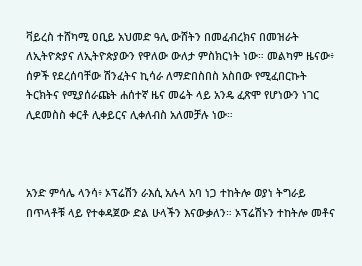ቫይረስ ተሸካሚ ዐቢይ አህመድ ዓሊ ውሸትን በመፈብረክና በመዝራት ለኢትዮጵያና ለኢትዮጵያውን የዋለው ውለታ ምስክርነት ነው። መልካም ዜናው፥ ሰዎች የደረሰባቸው ሽንፈትና ኪሳራ ለማድበስበስ አስበው የሚፈበርኩት ትርክትና የሚያሰራጩት ሐሰተኛ ዜና መሬት ላይ አንዴ ፈጽሞ የሆነውን ነገር ሊደመስስ ቀርቶ ሊቀይርና ሊቀለብስ አለመቻሉ ነው።



አንድ ምሳሌ ላንሳ፥ ኦፕሬሽን ራእሲ አሉላ አባ ነጋ ተከትሎ ወያነ ትግራይ በጥላቶቹ ላይ የተቀዳጀው ድል ሁላችን እናውቃለን። ኦፕሬሽኑን ተከትሎ መቶና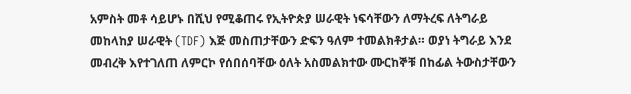አምስት መቶ ሳይሆኑ በሺህ የሚቆጠሩ የኢትዮጵያ ሠራዊት ነፍሳቸውን ለማትረፍ ለትግራይ መከላከያ ሠራዊት (TDF) እጅ መስጠታቸውን ድፍን ዓለም ተመልክቶታል። ወያነ ትግራይ እንደ መብረቅ እየተገለጠ ለምርኮ የሰበሰባቸው ዕለት አስመልክተው ሙርከኞቹ በከፊል ትውስታቸውን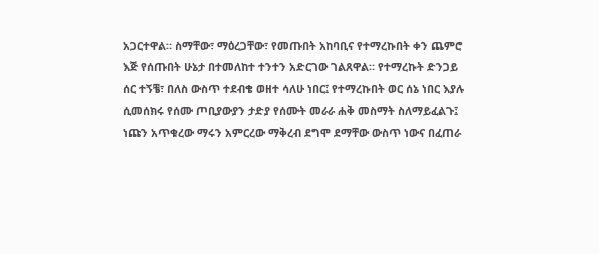አጋርተዋል። ስማቸው፣ ማዕረጋቸው፣ የመጡበት አከባቢና የተማረኩበት ቀን ጨምሮ እጅ የሰጡበት ሁኔታ በተመለከተ ተንተን አድርገው ገልጸዋል። የተማረኩት ድንጋይ ሰር ተኝቼ፣ በለስ ውስጥ ተደብቄ ወዘተ ሳለሁ ነበር፤ የተማረኩበት ወር ሰኔ ነበር እያሉ ሲመሰክሩ የሰሙ ጦቢያውያን ታድያ የሰሙት መራራ ሐቅ መስማት ስለማይፈልጉ፤ ነጩን አጥቁረው ማሩን አምርረው ማቅረብ ደግሞ ደማቸው ውስጥ ነውና በፈጠራ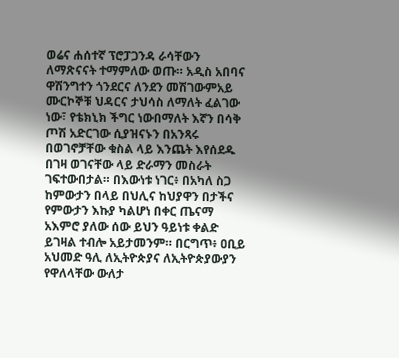ወሬና ሐሰተኛ ፕሮፓጋንዳ ራሳቸውን ለማጽናናት ተማምለው ወጡ። አዲስ አበባና ዋሽንግተን ጎንደርና ለንደን መሽገውምአይ ሙርኮኞቹ ህዳርና ታህሳስ ለማለት ፈልገው ነው፣ የቴክኒክ ችግር ነውበማለት እኛን በሳቅ ጦሽ አድርገው ሲያዝናኑን በአንጻሩ በወገኖቻቸው ቁስል ላይ እንጨት እየሰደዱ በገዛ ወገናቸው ላይ ድራማን መስራት ገፍተውበታል። በእውነቱ ነገር፥ በአካለ ስጋ ከምውታን በላይ በህሊና ከህያዋን በታችና የምውታን እኩያ ካልሆነ በቀር ጤናማ አእምሮ ያለው ሰው ይህን ዓይነቱ ቀልድ ይገዛል ተብሎ አይታመንም። በርግጥ፥ ዐቢይ አህመድ ዓሊ ለኢትዮጵያና ለኢትዮጵያውያን የዋለላቸው ውለታ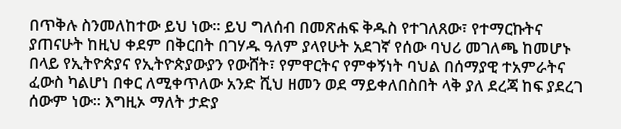በጥቅሉ ስንመለከተው ይህ ነው። ይህ ግለሰብ በመጽሐፍ ቅዱስ የተገለጸው፣ የተማርኩትና ያጠናሁት ከዚህ ቀደም በቅርበት በገሃዱ ዓለም ያላየሁት አደገኛ የሰው ባህሪ መገለጫ ከመሆኑ በላይ የኢትዮጵያና የኢትዮጵያውያን የውሸት፣ የምዋርትና የምቀኝነት ባህል በሰማያዊ ተአምራትና ፈውስ ካልሆነ በቀር ለሚቀጥለው አንድ ሺህ ዘመን ወደ ማይቀለበስበት ላቅ ያለ ደረጃ ከፍ ያደረገ ሰውም ነው። እግዚኦ ማለት ታድያ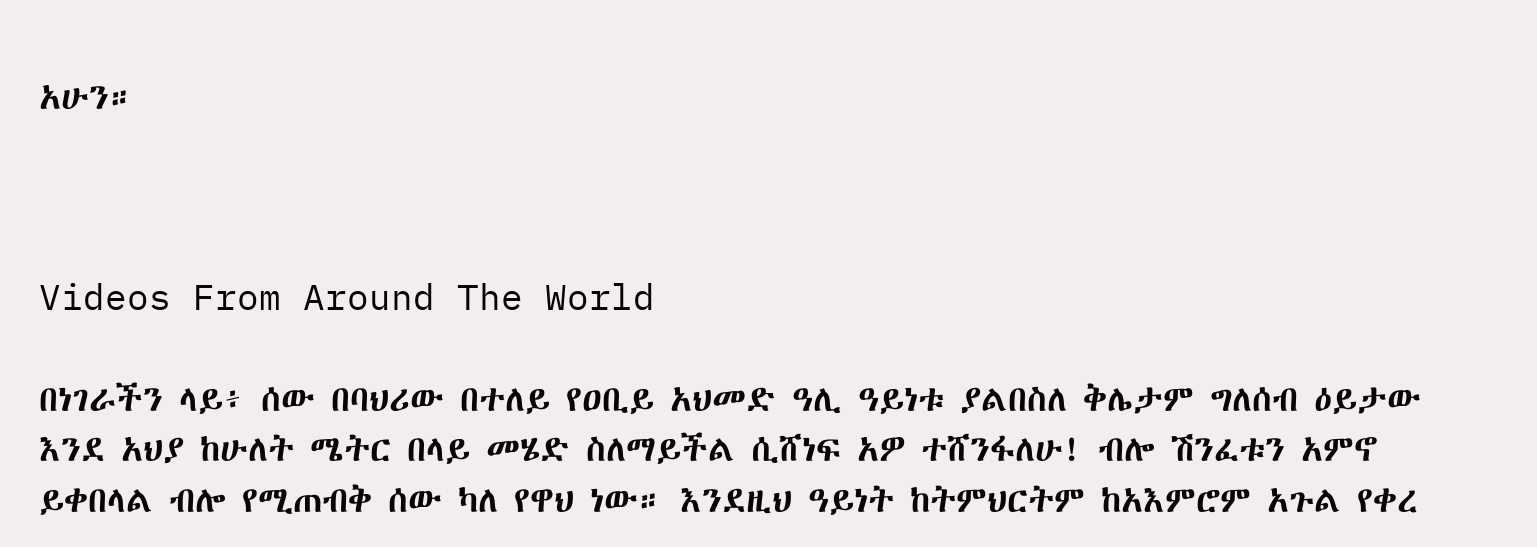አሁን።



Videos From Around The World

በነገራችን ላይ፥ ሰው በባህሪው በተለይ የዐቢይ አህመድ ዓሊ ዓይነቱ ያልበስለ ቅሌታም ግለሰብ ዕይታው እንደ አህያ ከሁለት ሜትር በላይ መሄድ ስለማይችል ሲሸነፍ አዎ ተሸንፋለሁ! ብሎ ሽንፈቱን አምኖ ይቀበላል ብሎ የሚጠብቅ ሰው ካለ የዋህ ነው። እንደዚህ ዓይነት ከትምህርትም ከአእምሮም አጉል የቀረ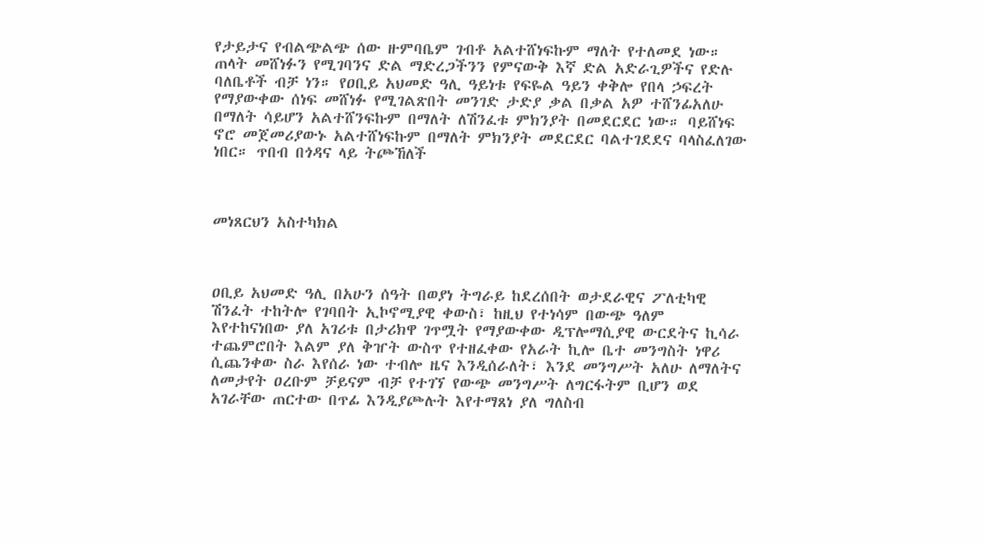የታይታና የብልጭልጭ ሰው ዙምባቤም ገብቶ አልተሸነፍኩም ማለት የተለመደ ነው። ጠላት መሸነፉን የሚገባንና ድል ማድረጋችንን የምናውቅ እኛ ድል አድራጊዎችና የድሉ ባለቤቶች ብቻ ነን። የዐቢይ አህመድ ዓሊ ዓይነቱ የፍዬል ዓይን ቀቅሎ የበላ ኃፍረት የማያውቀው ሰነፍ መሸነፉ የሚገልጽበት መንገድ ታድያ ቃል በቃል አዎ ተሸንፊአለሁ በማለት ሳይሆን አልተሸንፍኩም በማለት ለሽንፈቱ ምክንያት በመደርደር ነው። ባይሸነፍ ኖሮ መጀመሪያውኑ አልተሸነፍኩም በማለት ምክንያት መደርደር ባልተገደደና ባላስፈለገው ነበር። ጥበብ በጎዳና ላይ ትጮኸለች



መነጸርህን አስተካክል



ዐቢይ አህመድ ዓሊ በአሁን ሰዓት በወያነ ትግራይ ከደረሰበት ወታደራዊና ፖለቲካዊ ሽንፈት ተከትሎ የገባበት ኢኮኖሚያዊ ቀውስ፣ ከዚህ የተነሳም በውጭ ዓለም እየተከናነበው ያለ አገሪቱ በታሪክዋ ገጥሟት የማያውቀው ዲፕሎማሲያዊ ውርደትና ኪሳራ ተጨምሮበት እልም ያለ ቅዠት ውስጥ የተዘፈቀው የአራት ኪሎ ቤተ መንግስት ነዋሪ ሲጨንቀው ስራ እየሰራ ነው ተብሎ ዜና እንዲሰራለት፣ እንደ መንግሥት አለሁ ለማለትና ለመታየት ዐረቡም ቻይናም ብቻ የተገኘ የውጭ መንግሥት ለግርፋትም ቢሆን ወደ አገራቸው ጠርተው በጥፊ እንዲያጮሉት እየተማጸነ ያለ ግለስብ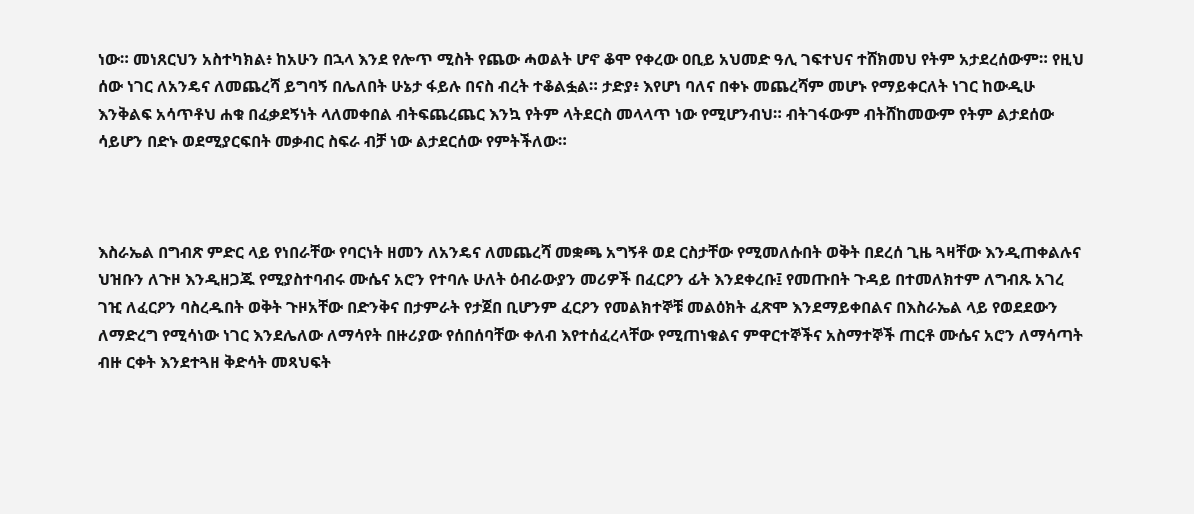ነው። መነጸርህን አስተካክል፥ ከአሁን በኋላ እንደ የሎጥ ሚስት የጨው ሓወልት ሆኖ ቆሞ የቀረው ዐቢይ አህመድ ዓሊ ገፍተህና ተሸክመህ የትም አታደረሰውም። የዚህ ሰው ነገር ለአንዴና ለመጨረሻ ይግባኝ በሌለበት ሁኔታ ፋይሉ በናስ ብረት ተቆልፏል። ታድያ፥ እየሆነ ባለና በቀኑ መጨረሻም መሆኑ የማይቀርለት ነገር ከውዲሁ እንቅልፍ አሳጥቶህ ሐቁ በፈቃደኝነት ላለመቀበል ብትፍጨረጨር እንኳ የትም ላትደርስ መላላጥ ነው የሚሆንብህ። ብትገፋውም ብትሸከመውም የትም ልታደሰው ሳይሆን በድኑ ወደሚያርፍበት መቃብር ስፍራ ብቻ ነው ልታደርሰው የምትችለው።



እስራኤል በግብጽ ምድር ላይ የነበራቸው የባርነት ዘመን ለአንዴና ለመጨረሻ መቋጫ አግኝቶ ወደ ርስታቸው የሚመለሱበት ወቅት በደረሰ ጊዜ ጓዛቸው እንዲጠቀልሉና ህዝቡን ለጉዞ እንዲዘጋጁ የሚያስተባብሩ ሙሴና አሮን የተባሉ ሁለት ዕብራውያን መሪዎች በፈርዖን ፊት እንደቀረቡ፤ የመጡበት ጉዳይ በተመለክተም ለግብጹ አገረ ገዢ ለፈርዖን ባስረዱበት ወቅት ጉዞአቸው በድንቅና በታምራት የታጀበ ቢሆንም ፈርዖን የመልክተኞቹ መልዕክት ፈጽሞ እንደማይቀበልና በእስራኤል ላይ የወደደውን ለማድረግ የሚሳነው ነገር እንደሌለው ለማሳየት በዙሪያው የሰበሰባቸው ቀለብ እየተሰፈረላቸው የሚጠነቁልና ምዋርተኞችና አስማተኞች ጠርቶ ሙሴና አሮን ለማሳጣት ብዙ ርቀት እንደተጓዘ ቅድሳት መጻህፍት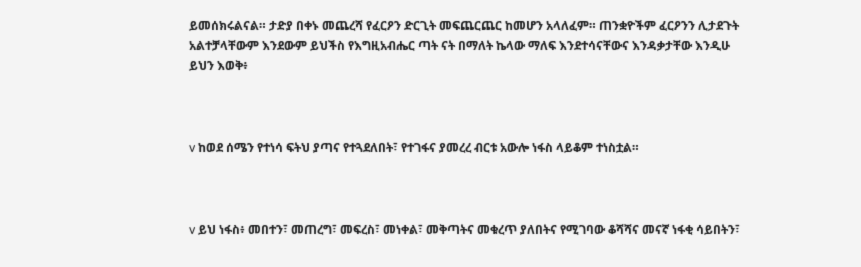ይመሰክሩልናል። ታድያ በቀኑ መጨረሻ የፈርዖን ድርጊት መፍጨርጨር ከመሆን አላለፈም። ጠንቋዮችም ፈርዖንን ሊታደጉት አልተቻላቸውም እንደውም ይህችስ የእግዚአብሔር ጣት ናት በማለት ኬላው ማለፍ እንደተሳናቸውና እንዳቃታቸው እንዲሁ ይህን እወቅ፥



v ከወደ ሰሜን የተነሳ ፍትህ ያጣና የተጓደለበት፣ የተገፋና ያመረረ ብርቱ አውሎ ነፋስ ላይቆም ተነስቷል።



v ይህ ነፋስ፥ መበተን፣ መጠረግ፣ መፍረስ፣ መነቀል፣ መቅጣትና መቁረጥ ያለበትና የሚገባው ቆሻሻና መናኛ ነፋቂ ሳይበትን፣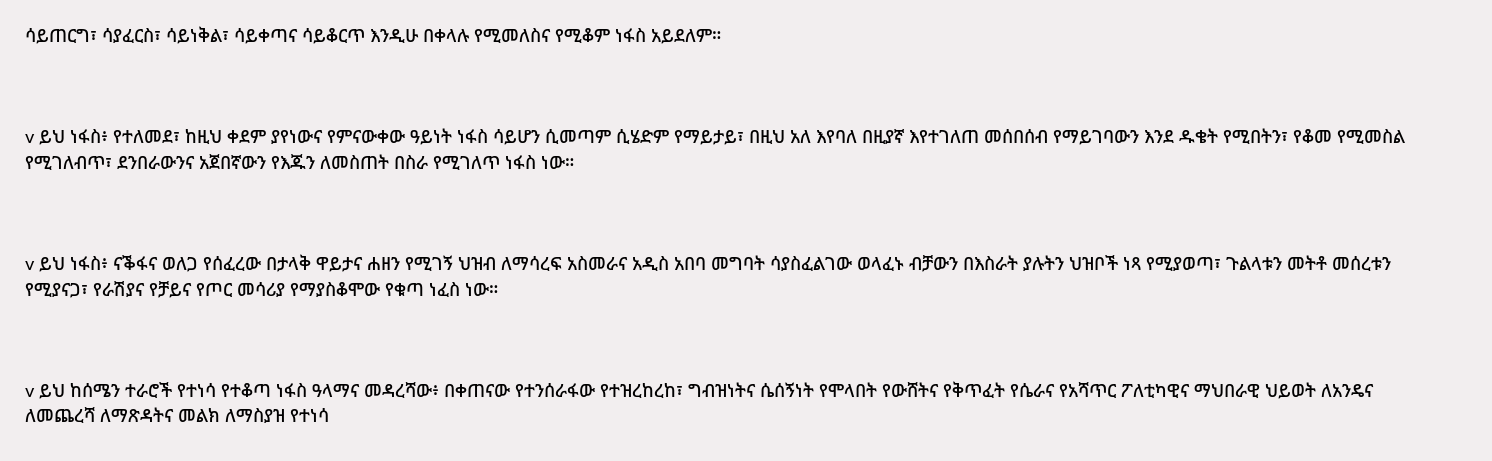ሳይጠርግ፣ ሳያፈርስ፣ ሳይነቅል፣ ሳይቀጣና ሳይቆርጥ እንዲሁ በቀላሉ የሚመለስና የሚቆም ነፋስ አይደለም።



v ይህ ነፋስ፥ የተለመደ፣ ከዚህ ቀደም ያየነውና የምናውቀው ዓይነት ነፋስ ሳይሆን ሲመጣም ሲሄድም የማይታይ፣ በዚህ አለ እየባለ በዚያኛ እየተገለጠ መሰበሰብ የማይገባውን እንደ ዱቄት የሚበትን፣ የቆመ የሚመስል የሚገለብጥ፣ ደንበራውንና አጀበኛውን የእጁን ለመስጠት በስራ የሚገለጥ ነፋስ ነው።



v ይህ ነፋስ፥ ናቕፋና ወለጋ የሰፈረው በታላቅ ዋይታና ሐዘን የሚገኝ ህዝብ ለማሳረፍ አስመራና አዲስ አበባ መግባት ሳያስፈልገው ወላፈኑ ብቻውን በእስራት ያሉትን ህዝቦች ነጻ የሚያወጣ፣ ጉልላቱን መትቶ መሰረቱን የሚያናጋ፣ የራሽያና የቻይና የጦር መሳሪያ የማያስቆሞው የቁጣ ነፈስ ነው።



v ይህ ከሰሜን ተራሮች የተነሳ የተቆጣ ነፋስ ዓላማና መዳረሻው፥ በቀጠናው የተንሰራፋው የተዝረከረከ፣ ግብዝነትና ሴሰኝነት የሞላበት የውሸትና የቅጥፈት የሴራና የአሻጥር ፖለቲካዊና ማህበራዊ ህይወት ለአንዴና ለመጨረሻ ለማጽዳትና መልክ ለማስያዝ የተነሳ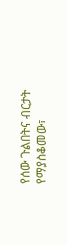የሰው ጉልበትና ብርታት የማያስቆመው፣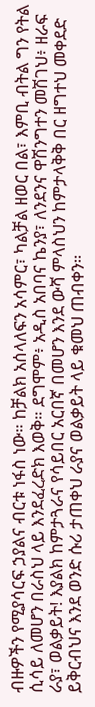ብዙዎችን የሚያሳርፍ ኃያልና ብርቱ ነፋስ ነው። ከቻልክ አሰላለፍን አሳምር፣ ካልቻል ዘወር በል፣ እምቢ ብትል ግን የትል ሲሳይ ለመሆን በራስህ ላይ እንደፈረድክ እወቅ። ደግሞም፥ አዲስ አበባና ኬንያ፣ ለንደንና ዋሽንግተን መሽገህ፥ ዘራፍ ራያ፣ ወልቃይት! እያልክ ከምታጓራና የሳይበር አርበኛ በመሆን እንደ ውሻ ምላስህን ከምታላቅቅ በር ዘግተህ መቀደድ ይቅርብህና እንደ ወንድ ሱሪ ታጠቀህ ራያና ወልቃይት ላይ ቁመህ ጠብቀን።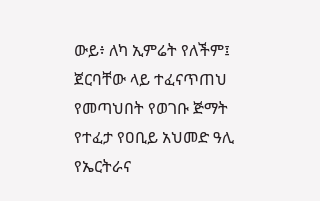ውይ፥ ለካ ኢምሬት የለችም፤ ጀርባቸው ላይ ተፈናጥጠህ የመጣህበት የወገቡ ጅማት የተፈታ የዐቢይ አህመድ ዓሊ የኤርትራና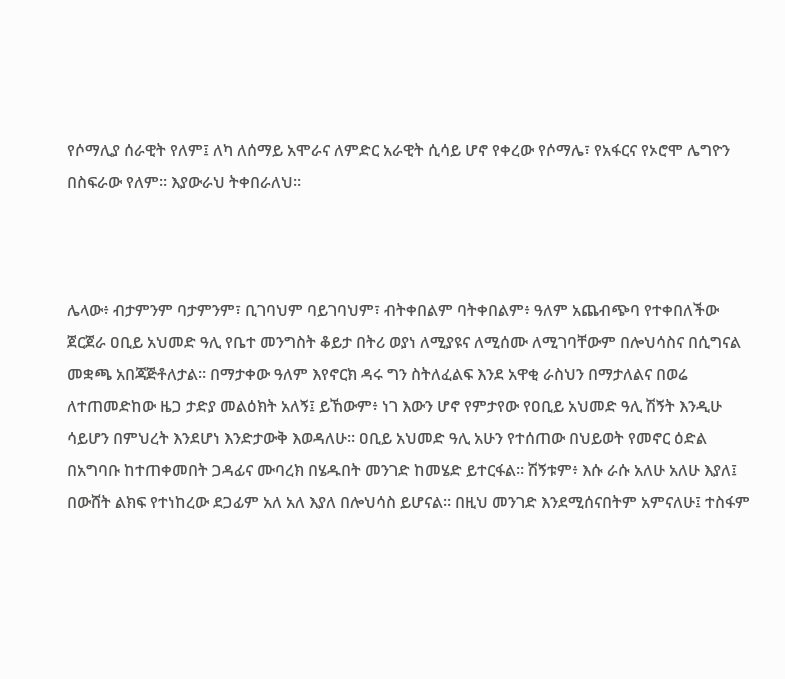የሶማሊያ ሰራዊት የለም፤ ለካ ለሰማይ አሞራና ለምድር አራዊት ሲሳይ ሆኖ የቀረው የሶማሌ፣ የአፋርና የኦሮሞ ሌግዮን በስፍራው የለም። እያውራህ ትቀበራለህ።



ሌላው፥ ብታምንም ባታምንም፣ ቢገባህም ባይገባህም፣ ብትቀበልም ባትቀበልም፥ ዓለም አጨብጭባ የተቀበለችው ጀርጀራ ዐቢይ አህመድ ዓሊ የቤተ መንግስት ቆይታ በትሪ ወያነ ለሚያዩና ለሚሰሙ ለሚገባቸውም በሎህሳስና በሲግናል መቋጫ አበጃጅቶለታል። በማታቀው ዓለም እየኖርክ ዳሩ ግን ስትለፈልፍ እንደ አዋቂ ራስህን በማታለልና በወሬ ለተጠመድከው ዜጋ ታድያ መልዕክት አለኝ፤ ይኸውም፥ ነገ እውን ሆኖ የምታየው የዐቢይ አህመድ ዓሊ ሽኝት እንዲሁ ሳይሆን በምህረት እንደሆነ እንድታውቅ እወዳለሁ። ዐቢይ አህመድ ዓሊ አሁን የተሰጠው በህይወት የመኖር ዕድል በአግባቡ ከተጠቀመበት ጋዳፊና ሙባረክ በሄዱበት መንገድ ከመሄድ ይተርፋል። ሽኝቱም፥ እሱ ራሱ አለሁ አለሁ እያለ፤ በውሸት ልክፍ የተነከረው ደጋፊም አለ አለ እያለ በሎህሳስ ይሆናል። በዚህ መንገድ እንደሚሰናበትም አምናለሁ፤ ተስፋም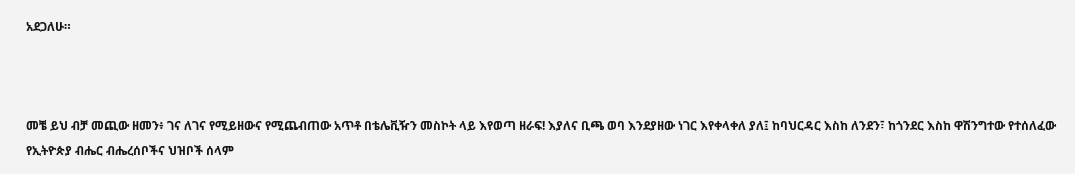አደጋለሁ።



መቼ ይህ ብቻ መጪው ዘመን፥ ገና ለገና የሚይዘውና የሚጨብጠው አጥቶ በቴሌቪዥን መስኮት ላይ እየወጣ ዘራፍ! እያለና ቢጫ ወባ እንደያዘው ነገር እየቀላቀለ ያለ፤ ከባህርዳር እስከ ለንደን፣ ከጎንደር እስከ ዋሽንግተው የተሰለፈው የኢትዮጵያ ብሔር ብሔረሰቦችና ህዝቦች ሰላም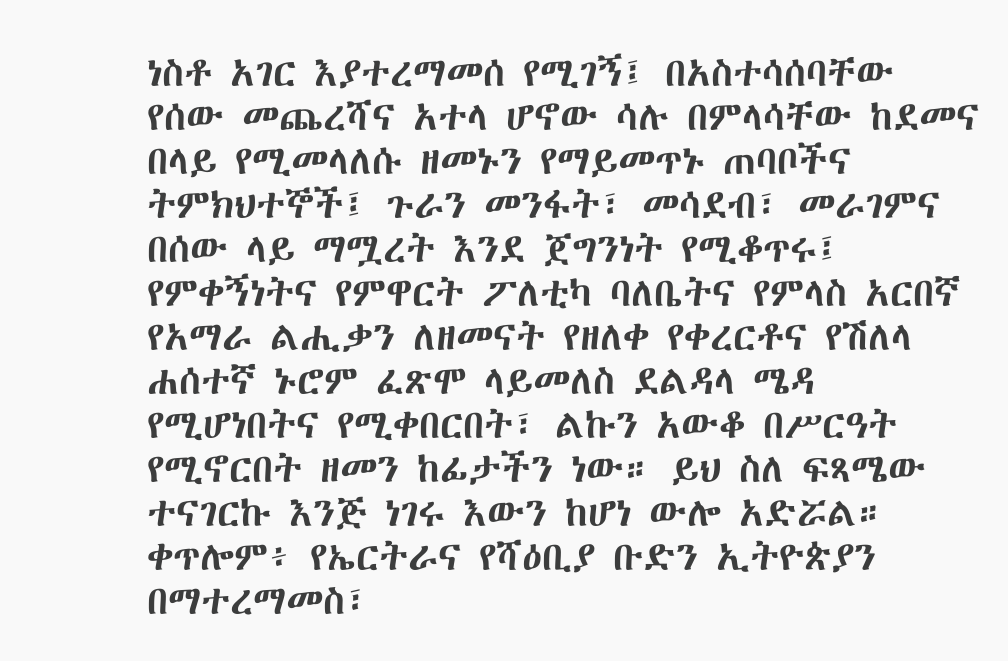ነስቶ አገር እያተረማመሰ የሚገኝ፤ በአስተሳሰባቸው የሰው መጨረሻና አተላ ሆኖው ሳሉ በምላሳቸው ከደመና በላይ የሚመላለሱ ዘመኑን የማይመጥኑ ጠባቦችና ትምክህተኞች፤ ጉራን መንፋት፣ መሳደብ፣ መራገምና በሰው ላይ ማሟረት እንደ ጀግንነት የሚቆጥሩ፤ የምቀኝነትና የምዋርት ፖለቲካ ባለቤትና የምላስ አርበኛ የአማራ ልሒቃን ለዘመናት የዘለቀ የቀረርቶና የሽለላ ሐሰተኛ ኑሮም ፈጽሞ ላይመለስ ደልዳላ ሜዳ የሚሆነበትና የሚቀበርበት፣ ልኩን አውቆ በሥርዓት የሚኖርበት ዘመን ከፊታችን ነው። ይህ ስለ ፍጻሜው ተናገርኩ እንጅ ነገሩ እውን ከሆነ ውሎ አድሯል። ቀጥሎም፥ የኤርትራና የሻዕቢያ ቡድን ኢትዮጵያን በማተረማመስ፣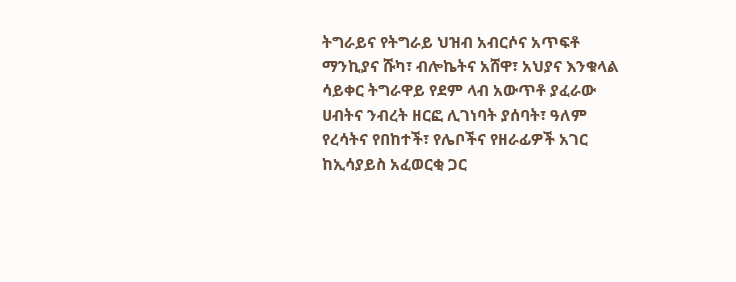ትግራይና የትግራይ ህዝብ አብርሶና አጥፍቶ ማንኪያና ሹካ፣ ብሎኬትና አሸዋ፣ አህያና እንቁላል ሳይቀር ትግራዋይ የደም ላብ አውጥቶ ያፈራው ሀብትና ንብረት ዘርፎ ሊገነባት ያሰባት፣ ዓለም የረሳትና የበከተች፣ የሌቦችና የዘራፊዎች አገር ከኢሳያይስ አፈወርቂ ጋር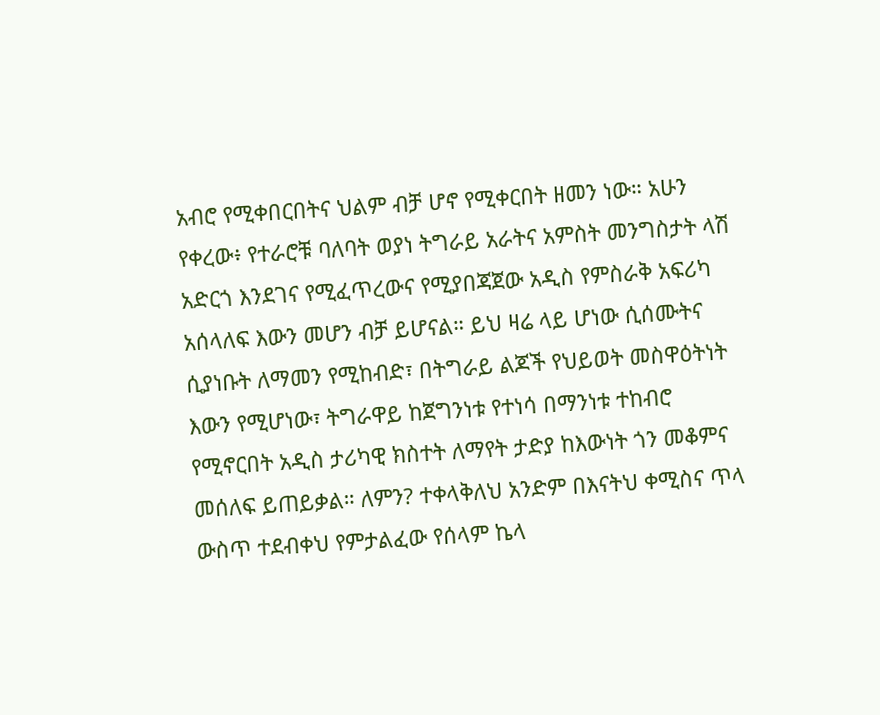አብሮ የሚቀበርበትና ህልም ብቻ ሆኖ የሚቀርበት ዘመን ነው። አሁን የቀረው፥ የተራሮቹ ባለባት ወያነ ትግራይ አራትና አምስት መንግስታት ላሽ አድርጎ እንደገና የሚፈጥረውና የሚያበጃጀው አዲስ የምስራቅ አፍሪካ አሰላለፍ እውን መሆን ብቻ ይሆናል። ይህ ዛሬ ላይ ሆነው ሲሰሙትና ሲያነቡት ለማመን የሚከብድ፣ በትግራይ ልጆች የህይወት መስዋዕትነት እውን የሚሆነው፣ ትግራዋይ ከጀግንነቱ የተነሳ በማንነቱ ተከብሮ የሚኖርበት አዲስ ታሪካዊ ክስተት ለማየት ታድያ ከእውነት ጎን መቆምና መሰለፍ ይጠይቃል። ለምን? ተቀላቅለህ አንድም በእናትህ ቀሚስና ጥላ ውስጥ ተደብቀህ የምታልፈው የሰላም ኬላ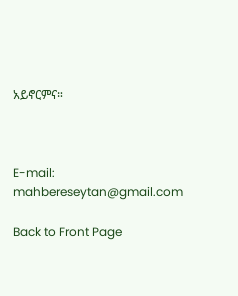አይኖርምና።



E-mail: mahbereseytan@gmail.com

Back to Front Page